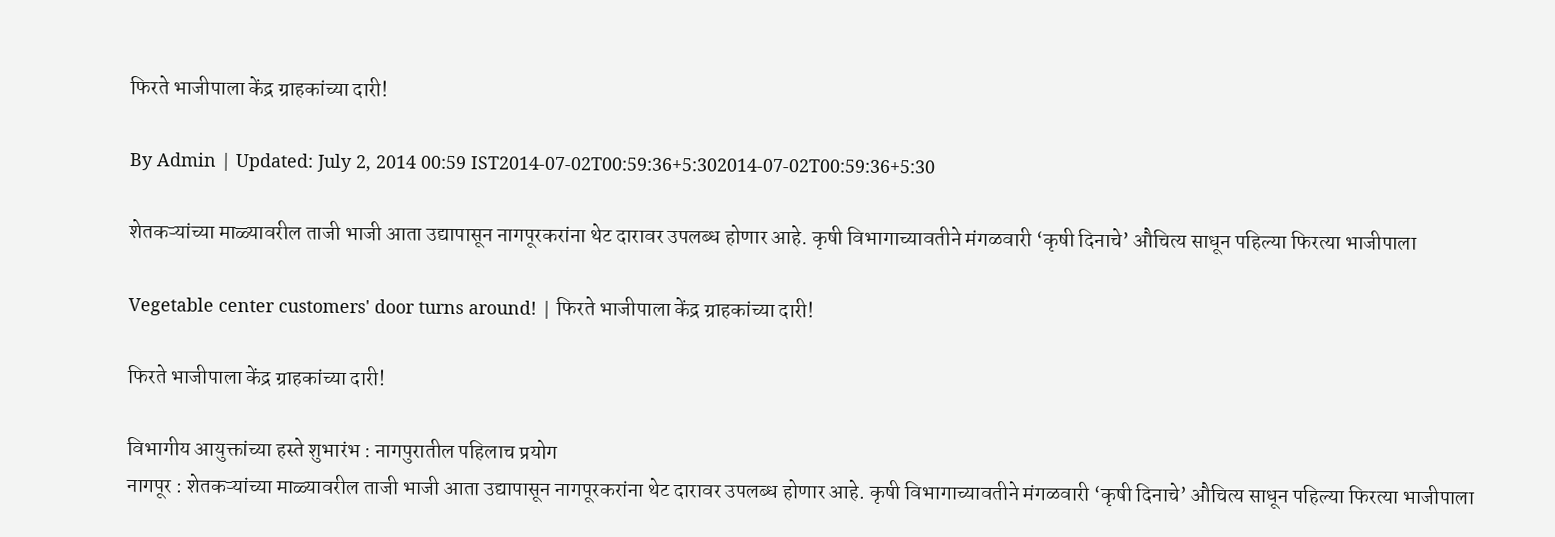फिरते भाजीपाला केंद्र ग्राहकांच्या दारी!

By Admin | Updated: July 2, 2014 00:59 IST2014-07-02T00:59:36+5:302014-07-02T00:59:36+5:30

शेतकऱ्यांच्या माळ्यावरील ताजी भाजी आता उद्यापासून नागपूरकरांना थेट दारावर उपलब्ध होणार आहे. कृषी विभागाच्यावतीने मंगळवारी ‘कृषी दिनाचे’ औचित्य साधून पहिल्या फिरत्या भाजीपाला

Vegetable center customers' door turns around! | फिरते भाजीपाला केंद्र ग्राहकांच्या दारी!

फिरते भाजीपाला केंद्र ग्राहकांच्या दारी!

विभागीय आयुक्तांच्या हस्ते शुभारंभ : नागपुरातील पहिलाच प्रयोग
नागपूर : शेतकऱ्यांच्या माळ्यावरील ताजी भाजी आता उद्यापासून नागपूरकरांना थेट दारावर उपलब्ध होणार आहे. कृषी विभागाच्यावतीने मंगळवारी ‘कृषी दिनाचे’ औचित्य साधून पहिल्या फिरत्या भाजीपाला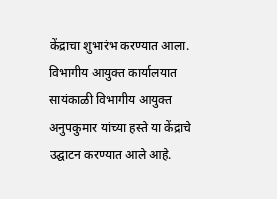केंद्राचा शुभारंभ करण्यात आला. विभागीय आयुक्त कार्यालयात सायंकाळी विभागीय आयुक्त अनुपकुमार यांच्या हस्ते या केंद्राचे उद्घाटन करण्यात आले आहे.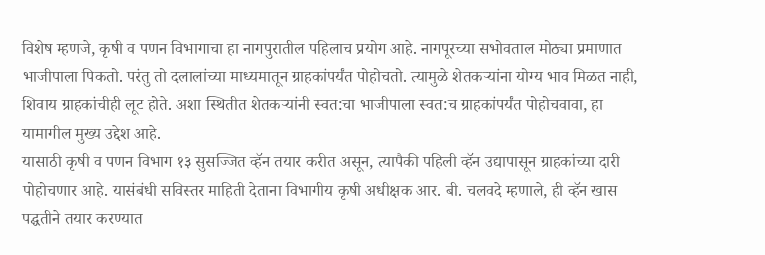विशेष म्हणजे, कृषी व पणन विभागाचा हा नागपुरातील पहिलाच प्रयोग आहे. नागपूरच्या सभोवताल मोठ्या प्रमाणात भाजीपाला पिकतो. परंतु तो दलालांच्या माध्यमातून ग्राहकांपर्यंत पोहोचतो. त्यामुळे शेतकऱ्यांना योग्य भाव मिळत नाही, शिवाय ग्राहकांचीही लूट होते. अशा स्थितीत शेतकऱ्यांनी स्वत:चा भाजीपाला स्वत:च ग्राहकांपर्यंत पोहोचवावा, हा यामागील मुख्य उद्देश आहे.
यासाठी कृषी व पणन विभाग १३ सुसज्जित व्हॅन तयार करीत असून, त्यापैकी पहिली व्हॅन उद्यापासून ग्राहकांच्या दारी पोहोचणार आहे. यासंबंधी सविस्तर माहिती देताना विभागीय कृषी अधीक्षक आर. बी. चलवदे म्हणाले, ही व्हॅन खास पद्घतीने तयार करण्यात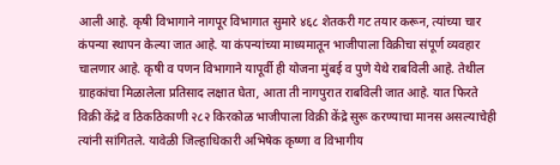आली आहे. कृषी विभागाने नागपूर विभागात सुमारे ४६८ शेतकरी गट तयार करून, त्यांच्या चार कंपन्या स्थापन केल्या जात आहे. या कंपन्यांच्या माध्यमातून भाजीपाला विक्रीचा संपूर्ण व्यवहार चालणार आहे. कृषी व पणन विभागाने यापूर्वी ही योजना मुंबई व पुणे येथे राबविली आहे. तेथील ग्राहकांचा मिळालेला प्रतिसाद लक्षात घेता, आता ती नागपुरात राबविली जात आहे. यात फिरते विक्री केंद्रे व ठिकठिकाणी २८२ किरकोळ भाजीपाला विक्री केंद्रे सुरू करण्याचा मानस असल्याचेही त्यांनी सांगितले. यावेळी जिल्हाधिकारी अभिषेक कृष्णा व विभागीय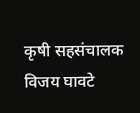कृषी सहसंचालक विजय घावटे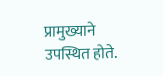प्रामुख्याने उपस्थित होते.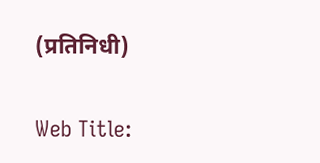(प्रतिनिधी)

Web Title: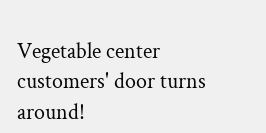Vegetable center customers' door turns around!